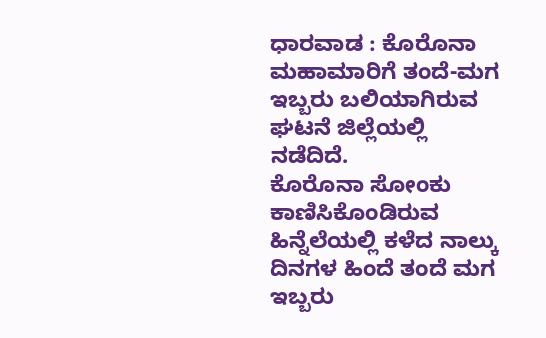ಧಾರವಾಡ : ಕೊರೊನಾ ಮಹಾಮಾರಿಗೆ ತಂದೆ-ಮಗ ಇಬ್ಬರು ಬಲಿಯಾಗಿರುವ ಘಟನೆ ಜಿಲ್ಲೆಯಲ್ಲಿ ನಡೆದಿದೆ.
ಕೊರೊನಾ ಸೋಂಕು ಕಾಣಿಸಿಕೊಂಡಿರುವ ಹಿನ್ನೆಲೆಯಲ್ಲಿ ಕಳೆದ ನಾಲ್ಕು ದಿನಗಳ ಹಿಂದೆ ತಂದೆ ಮಗ ಇಬ್ಬರು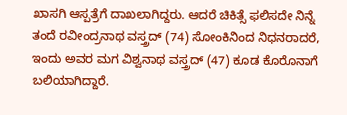ಖಾಸಗಿ ಆಸ್ಪತ್ರೆಗೆ ದಾಖಲಾಗಿದ್ದರು. ಆದರೆ ಚಿಕಿತ್ಸೆ ಫಲಿಸದೇ ನಿನ್ನೆ ತಂದೆ ರವೀಂದ್ರನಾಥ ವಸ್ತ್ರದ್ (74) ಸೋಂಕಿನಿಂದ ನಿಧನರಾದರೆ, ಇಂದು ಅವರ ಮಗ ವಿಶ್ವನಾಥ ವಸ್ತ್ರದ್ (47) ಕೂಡ ಕೊರೊನಾಗೆ ಬಲಿಯಾಗಿದ್ದಾರೆ.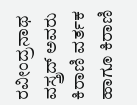ರವೀಂದ್ರನಾಥ ವಸ್ತ್ರದ್ ಅವರು ಕಿರಾಣಿ ವರ್ತಕ ಹಾಗೂ ಕಿರಾಣಿ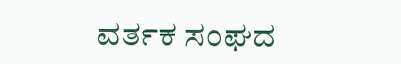ವರ್ತಕ ಸಂಘದ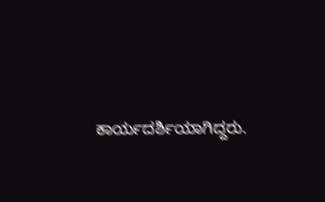ಕಾರ್ಯದರ್ಶಿಯಾಗಿದ್ದರು.